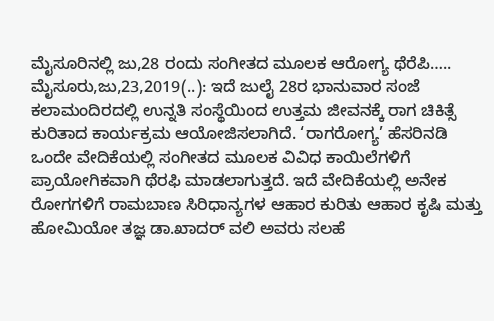ಮೈಸೂರಿನಲ್ಲಿ ಜು,28 ರಂದು ಸಂಗೀತದ ಮೂಲಕ ಆರೋಗ್ಯ ಥೆರೆಪಿ….. ಮೈಸೂರು,ಜು,23,2019(..): ಇದೆ ಜುಲೈ 28ರ ಭಾನುವಾರ ಸಂಜೆ ಕಲಾಮಂದಿರದಲ್ಲಿ ಉನ್ನತಿ ಸಂಸ್ಥೆಯಿಂದ ಉತ್ತಮ ಜೀವನಕ್ಕೆ ರಾಗ ಚಿಕಿತ್ಸೆ ಕುರಿತಾದ ಕಾರ್ಯಕ್ರಮ ಆಯೋಜಿಸಲಾಗಿದೆ. ‘ರಾಗರೋಗ್ಯ’ ಹೆಸರಿನಡಿ ಒಂದೇ ವೇದಿಕೆಯಲ್ಲಿ ಸಂಗೀತದ ಮೂಲಕ ವಿವಿಧ ಕಾಯಿಲೆಗಳಿಗೆ ಪ್ರಾಯೋಗಿಕವಾಗಿ ಥೆರಫಿ ಮಾಡಲಾಗುತ್ತದೆ. ಇದೆ ವೇದಿಕೆಯಲ್ಲಿ ಅನೇಕ ರೋಗಗಳಿಗೆ ರಾಮಬಾಣ ಸಿರಿಧಾನ್ಯಗಳ ಆಹಾರ ಕುರಿತು ಆಹಾರ ಕೃಷಿ ಮತ್ತು ಹೋಮಿಯೋ ತಜ್ಞ ಡಾ.ಖಾದರ್ ವಲಿ ಅವರು ಸಲಹೆ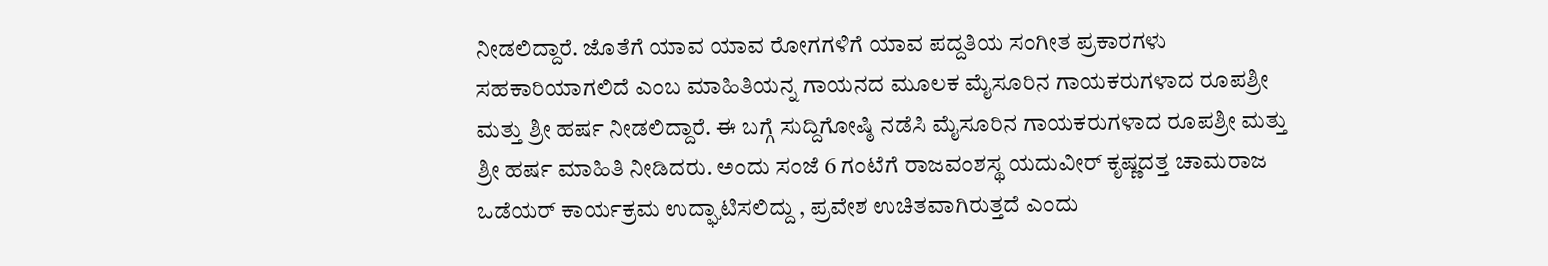ನೀಡಲಿದ್ದಾರೆ. ಜೊತೆಗೆ ಯಾವ ಯಾವ ರೋಗಗಳಿಗೆ ಯಾವ ಪದ್ದತಿಯ ಸಂಗೀತ ಪ್ರಕಾರಗಳು ಸಹಕಾರಿಯಾಗಲಿದೆ ಎಂಬ ಮಾಹಿತಿಯನ್ನ ಗಾಯನದ ಮೂಲಕ ಮೈಸೂರಿನ ಗಾಯಕರುಗಳಾದ ರೂಪಶ್ರೀ ಮತ್ತು ಶ್ರೀ ಹರ್ಷ ನೀಡಲಿದ್ದಾರೆ. ಈ ಬಗ್ಗೆ ಸುದ್ದಿಗೋಷ್ಠಿ ನಡೆಸಿ ಮೈಸೂರಿನ ಗಾಯಕರುಗಳಾದ ರೂಪಶ್ರೀ ಮತ್ತು ಶ್ರೀ ಹರ್ಷ ಮಾಹಿತಿ ನೀಡಿದರು. ಅಂದು ಸಂಜೆ 6 ಗಂಟೆಗೆ ರಾಜವಂಶಸ್ಥ ಯದುವೀರ್ ಕೃಷ್ಣದತ್ತ ಚಾಮರಾಜ ಒಡೆಯರ್ ಕಾರ್ಯಕ್ರಮ ಉದ್ಘಾಟಿಸಲಿದ್ದು , ಪ್ರವೇಶ ಉಚಿತವಾಗಿರುತ್ತದೆ ಎಂದು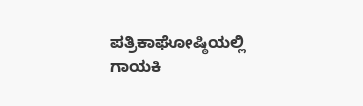ಪತ್ರಿಕಾಘೋಷ್ಠಿಯಲ್ಲಿ ಗಾಯಕಿ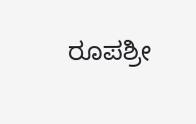ರೂಪಶ್ರೀ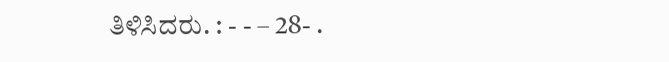ತಿಳಿಸಿದರು. : - - – 28- .